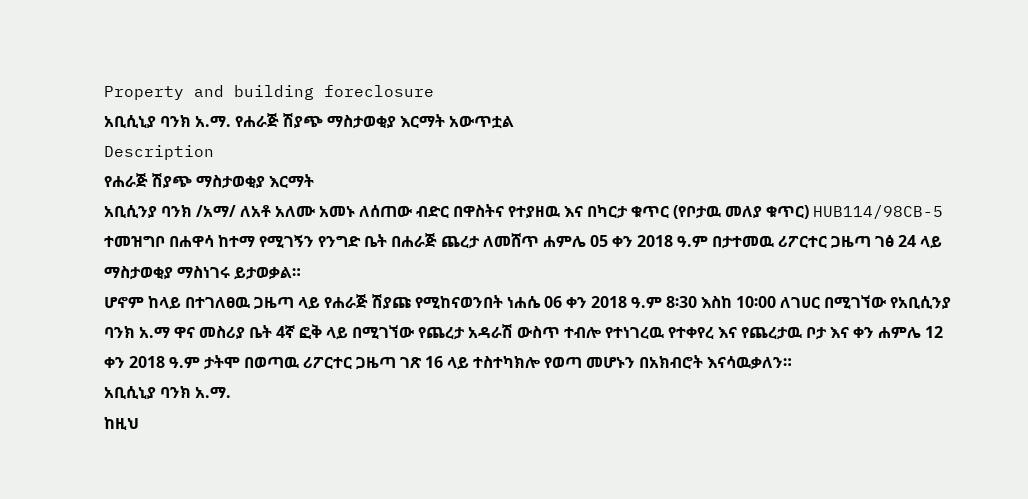Property and building foreclosure
አቢሲኒያ ባንክ አ.ማ. የሐራጅ ሽያጭ ማስታወቂያ እርማት አውጥቷል
Description
የሐራጅ ሽያጭ ማስታወቂያ እርማት
አቢሲንያ ባንክ /አማ/ ለአቶ አለሙ አመኑ ለሰጠው ብድር በዋስትና የተያዘዉ እና በካርታ ቁጥር (የቦታዉ መለያ ቁጥር) HUB114/98CB-5 ተመዝግቦ በሐዋሳ ከተማ የሚገኝን የንግድ ቤት በሐራጅ ጨረታ ለመሸጥ ሐምሌ 05 ቀን 2018 ዓ.ም በታተመዉ ሪፖርተር ጋዜጣ ገፅ 24 ላይ ማስታወቂያ ማስነገሩ ይታወቃል።
ሆኖም ከላይ በተገለፀዉ ጋዜጣ ላይ የሐራጅ ሽያጩ የሚከናወንበት ነሐሴ 06 ቀን 2018 ዓ.ም 8፡30 እስከ 10፡00 ለገሀር በሚገኘው የአቢሲንያ ባንክ አ.ማ ዋና መስሪያ ቤት 4ኛ ፎቅ ላይ በሚገኘው የጨረታ አዳራሽ ውስጥ ተብሎ የተነገረዉ የተቀየረ እና የጨረታዉ ቦታ እና ቀን ሐምሌ 12 ቀን 2018 ዓ.ም ታትሞ በወጣዉ ሪፖርተር ጋዜጣ ገጽ 16 ላይ ተስተካክሎ የወጣ መሆኑን በአክብሮት እናሳዉቃለን።
አቢሲኒያ ባንክ አ.ማ.
ከዚህ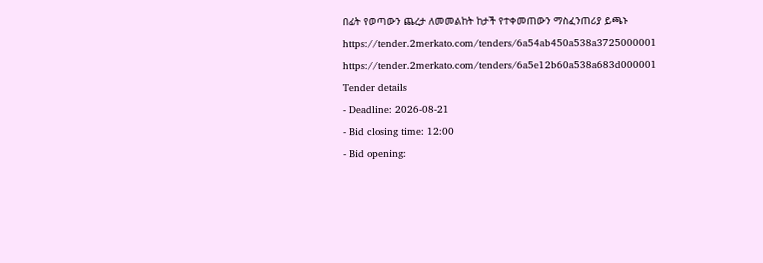በፊት የወጣውን ጨረታ ለመመልከት ከታች የተቀመጠውን ማስፈንጠሪያ ይጫኑ
https://tender.2merkato.com/tenders/6a54ab450a538a3725000001
https://tender.2merkato.com/tenders/6a5e12b60a538a683d000001
Tender details
- Deadline: 2026-08-21
- Bid closing time: 12:00
- Bid opening: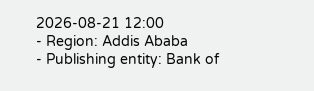2026-08-21 12:00
- Region: Addis Ababa
- Publishing entity: Bank of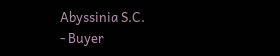Abyssinia S.C.
- Buyer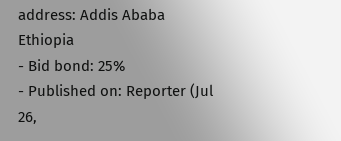address: Addis Ababa Ethiopia
- Bid bond: 25%
- Published on: Reporter (Jul 26,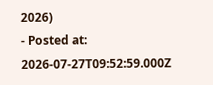2026)
- Posted at: 2026-07-27T09:52:59.000Z